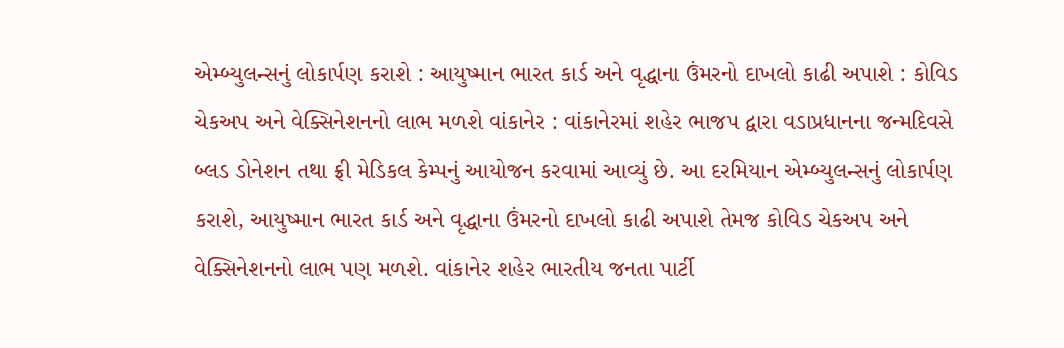એમ્બ્યુલન્સનું લોકાર્પણ કરાશે : આયુષ્માન ભારત કાર્ડ અને વૃદ્ધાના ઉંમરનો દાખલો કાઢી અપાશે : કોવિડ ચેકઅપ અને વેક્સિનેશનનો લાભ મળશે વાંકાનેર : વાંકાનેરમાં શહેર ભાજપ દ્વારા વડાપ્રધાનના જન્મદિવસે બ્લડ ડોનેશન તથા ફ્રી મેડિકલ કેમ્પનું આયોજન કરવામાં આવ્યું છે. આ દરમિયાન એમ્બ્યુલન્સનું લોકાર્પણ કરાશે, આયુષ્માન ભારત કાર્ડ અને વૃદ્ધાના ઉંમરનો દાખલો કાઢી અપાશે તેમજ કોવિડ ચેકઅપ અને વેક્સિનેશનનો લાભ પણ મળશે. વાંકાનેર શહેર ભારતીય જનતા પાર્ટી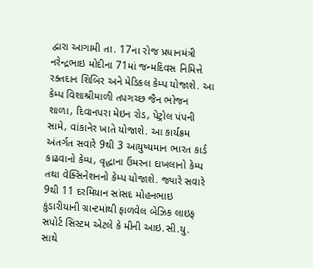દ્વારા આગામી તા. 17ના રોજ પ્રધાનમંત્રી નરેન્દ્રભાઇ મોદીના 71માં જન્મદિવસ નિમિત્તે રક્તદાન શિબિર અને મેડિકલ કેમ્પ યોજાશે. આ કેમ્પ વિશાશ્રીમાળી તપગચ્છ જૈન ભોજન શાળા, દિવાનપરા મેઇન રોડ, પેટ્રોલ પંપની સામે, વાંકાનેર ખાતે યોજાશે. આ કાર્યક્રમ અંતર્ગત સવારે 9થી 3 આયુષ્યમાન ભારત કાર્ડ કાઢવાનો કેમ્પ, વૃદ્ધાના ઉંમરના દાખલાનો કેમ્પ તથા વેક્સિનેશનનો કેમ્પ યોજાશે. જ્યારે સવારે 9થી 11 દરમિયાન સાંસદ મોહનભાઇ કુંડારીયાની ગ્રાન્ટમાંથી ફાળવેલ બેઝિક લાઇફ સપોર્ટ સિસ્ટમ એટલે કે મીની આઇ.સી.યુ. સાથે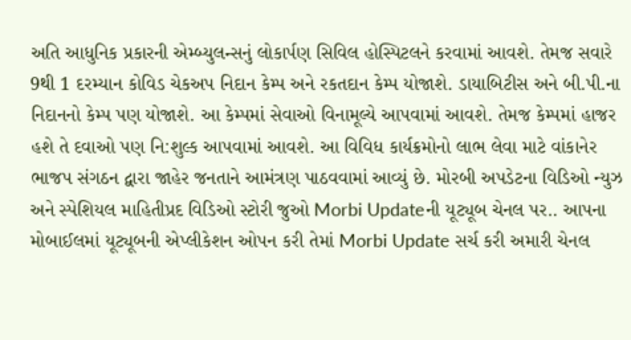અતિ આધુનિક પ્રકારની એમ્બ્યુલન્સનું લોકાર્પણ સિવિલ હોસ્પિટલને કરવામાં આવશે. તેમજ સવારે 9થી 1 દરમ્યાન કોવિડ ચેકઅપ નિદાન કેમ્પ અને રકતદાન કેમ્પ યોજાશે. ડાયાબિટીસ અને બી.પી.ના નિદાનનો કેમ્પ પણ યોજાશે. આ કેમ્પમાં સેવાઓ વિનામૂલ્યે આપવામાં આવશે. તેમજ કેમ્પમાં હાજર હશે તે દવાઓ પણ નિ:શુલ્ક આપવામાં આવશે. આ વિવિધ કાર્યક્રમોનો લાભ લેવા માટે વાંકાનેર ભાજપ સંગઠન દ્વારા જાહેર જનતાને આમંત્રણ પાઠવવામાં આવ્યું છે. મોરબી અપડેટના વિડિઓ ન્યુઝ અને સ્પેશિયલ માહિતીપ્રદ વિડિઓ સ્ટોરી જુઓ Morbi Updateની યૂટ્યૂબ ચેનલ પર.. આપના મોબાઈલમાં યૂટ્યૂબની એપ્લીકેશન ઓપન કરી તેમાં Morbi Update સર્ચ કરી અમારી ચેનલ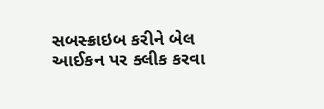સબસ્ક્રાઇબ કરીને બેલ આઈકન પર ક્લીક કરવા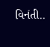વિનંતી..